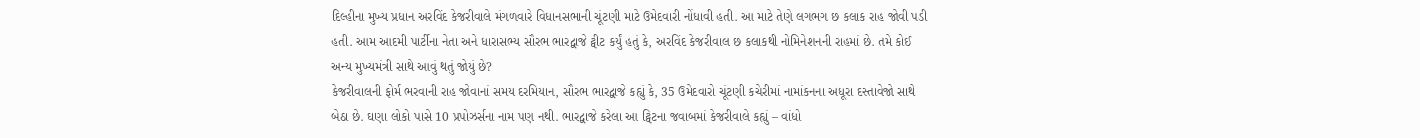દિલ્હીના મુખ્ય પ્રધાન અરવિંદ કેજરીવાલે મંગળવારે વિધાનસભાની ચૂંટણી માટે ઉમેદવારી નોંધાવી હતી. આ માટે તેણે લગભગ છ કલાક રાહ જોવી પડી હતી. આમ આદમી પાર્ટીના નેતા અને ધારાસભ્ય સૌરભ ભારદ્વાજે ટ્વીટ કર્યું હતું કે, અરવિંદ કેજરીવાલ છ કલાકથી નોમિનેશનની રાહમાં છે. તમે કોઈ અન્ય મુખ્યમંત્રી સાથે આવું થતું જોયું છે?
કેજરીવાલની ફોર્મ ભરવાની રાહ જોવાનાં સમય દરમિયાન, સૌરભ ભારદ્વાજે કહ્યું કે, 35 ઉમેદવારો ચૂંટણી કચેરીમાં નામાંકનના અધૂરા દસ્તાવેજો સાથે બેઠા છે. ઘણા લોકો પાસે 10 પ્રપોઝર્સના નામ પણ નથી. ભારદ્વાજે કરેલા આ ટ્વિટના જવાબમાં કેજરીવાલે કહ્યું – વાંધો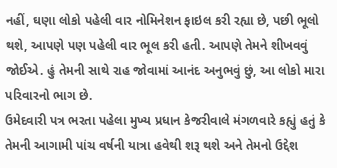નહીં, ઘણા લોકો પહેલી વાર નોમિનેશન ફાઇલ કરી રહ્યા છે, પછી ભૂલો થશે, આપણે પણ પહેલી વાર ભૂલ કરી હતી. આપણે તેમને શીખવવું જોઈએ. હું તેમની સાથે રાહ જોવામાં આનંદ અનુભવું છું, આ લોકો મારા પરિવારનો ભાગ છે.
ઉમેદવારી પત્ર ભરતા પહેલા મુખ્ય પ્રધાન કેજરીવાલે મંગળવારે કહ્યું હતું કે તેમની આગામી પાંચ વર્ષની યાત્રા હવેથી શરૂ થશે અને તેમનો ઉદ્દેશ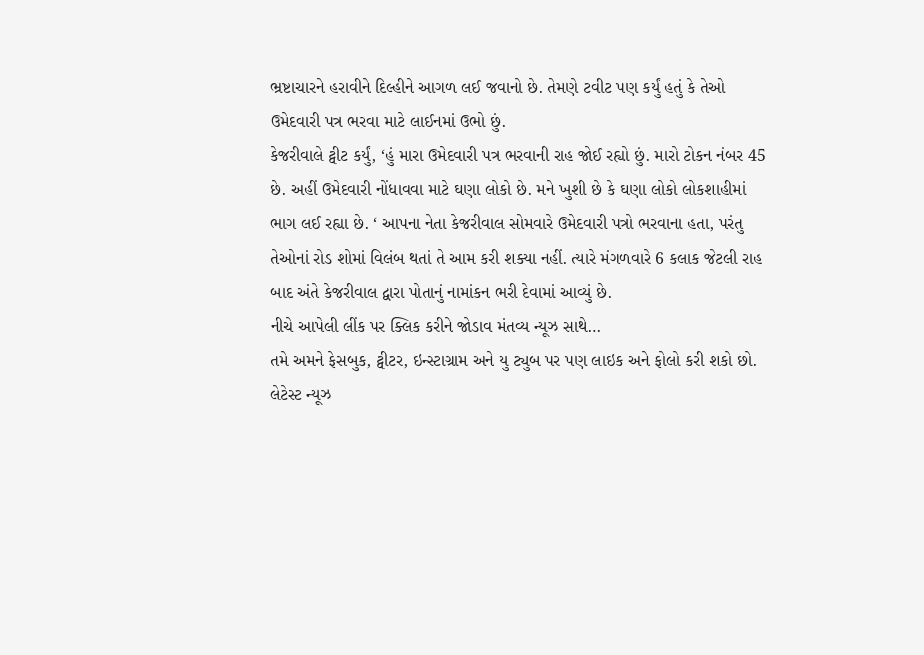ભ્રષ્ટાચારને હરાવીને દિલ્હીને આગળ લઈ જવાનો છે. તેમણે ટવીટ પણ કર્યું હતું કે તેઓ ઉમેદવારી પત્ર ભરવા માટે લાઈનમાં ઉભો છું.
કેજરીવાલે ટ્વીટ કર્યું, ‘હું મારા ઉમેદવારી પત્ર ભરવાની રાહ જોઈ રહ્યો છું. મારો ટોકન નંબર 45 છે. અહીં ઉમેદવારી નોંધાવવા માટે ઘણા લોકો છે. મને ખુશી છે કે ઘણા લોકો લોકશાહીમાં ભાગ લઈ રહ્યા છે. ‘ આપના નેતા કેજરીવાલ સોમવારે ઉમેદવારી પત્રો ભરવાના હતા, પરંતુ તેઓનાં રોડ શોમાં વિલંબ થતાં તે આમ કરી શક્યા નહીં. ત્યારે મંગળવારે 6 કલાક જેટલી રાહ બાદ અંતે કેજરીવાલ દ્વારા પોતાનું નામાંકન ભરી દેવામાં આવ્યું છે.
નીચે આપેલી લીંક પર ક્લિક કરીને જોડાવ મંતવ્ય ન્યૂઝ સાથે…
તમે અમને ફેસબુક, ટ્વીટર, ઇન્સ્ટાગ્રામ અને યુ ટ્યુબ પર પણ લાઇક અને ફોલો કરી શકો છો.
લેટેસ્ટ ન્યૂઝ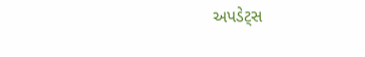અપડેટ્સ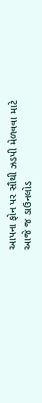આપના ફોન પર સૌથી ઝડપી મેળવવા માટે આજે જ ડાઉનલોડ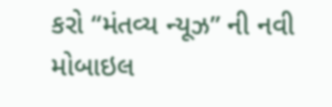કરો “મંતવ્ય ન્યૂઝ” ની નવી મોબાઇલ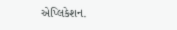એપ્લિકેશન.